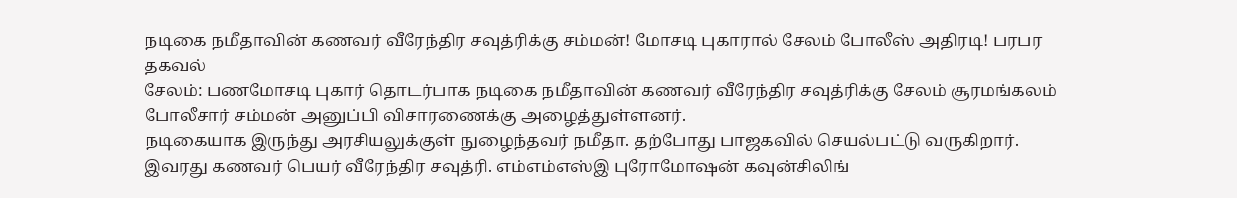நடிகை நமீதாவின் கணவர் வீரேந்திர சவுத்ரிக்கு சம்மன்! மோசடி புகாரால் சேலம் போலீஸ் அதிரடி! பரபர தகவல்
சேலம்: பணமோசடி புகார் தொடர்பாக நடிகை நமீதாவின் கணவர் வீரேந்திர சவுத்ரிக்கு சேலம் சூரமங்கலம் போலீசார் சம்மன் அனுப்பி விசாரணைக்கு அழைத்துள்ளனர்.
நடிகையாக இருந்து அரசியலுக்குள் நுழைந்தவர் நமீதா. தற்போது பாஜகவில் செயல்பட்டு வருகிறார். இவரது கணவர் பெயர் வீரேந்திர சவுத்ரி. எம்எம்எஸ்இ புரோமோஷன் கவுன்சிலிங்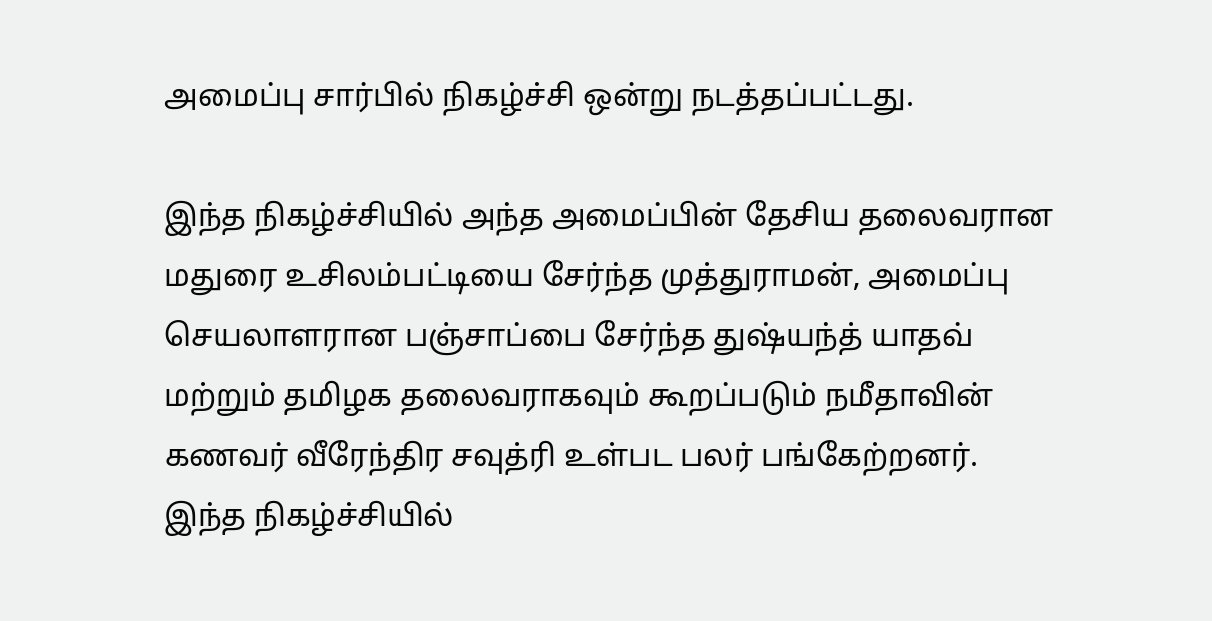அமைப்பு சார்பில் நிகழ்ச்சி ஒன்று நடத்தப்பட்டது.

இந்த நிகழ்ச்சியில் அந்த அமைப்பின் தேசிய தலைவரான மதுரை உசிலம்பட்டியை சேர்ந்த முத்துராமன், அமைப்பு செயலாளரான பஞ்சாப்பை சேர்ந்த துஷ்யந்த் யாதவ் மற்றும் தமிழக தலைவராகவும் கூறப்படும் நமீதாவின் கணவர் வீரேந்திர சவுத்ரி உள்பட பலர் பங்கேற்றனர்.
இந்த நிகழ்ச்சியில்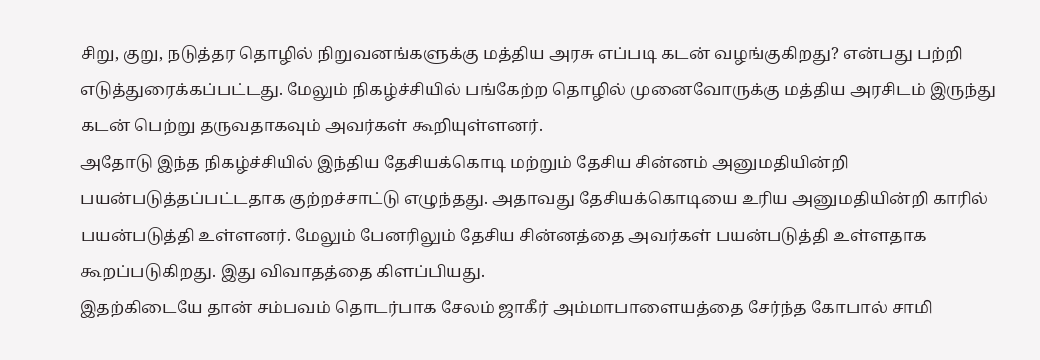சிறு, குறு, நடுத்தர தொழில் நிறுவனங்களுக்கு மத்திய அரசு எப்படி கடன் வழங்குகிறது? என்பது பற்றி எடுத்துரைக்கப்பட்டது. மேலும் நிகழ்ச்சியில் பங்கேற்ற தொழில் முனைவோருக்கு மத்திய அரசிடம் இருந்து கடன் பெற்று தருவதாகவும் அவர்கள் கூறியுள்ளனர்.
அதோடு இந்த நிகழ்ச்சியில் இந்திய தேசியக்கொடி மற்றும் தேசிய சின்னம் அனுமதியின்றி பயன்படுத்தப்பட்டதாக குற்றச்சாட்டு எழுந்தது. அதாவது தேசியக்கொடியை உரிய அனுமதியின்றி காரில் பயன்படுத்தி உள்ளனர். மேலும் பேனரிலும் தேசிய சின்னத்தை அவர்கள் பயன்படுத்தி உள்ளதாக கூறப்படுகிறது. இது விவாதத்தை கிளப்பியது.
இதற்கிடையே தான் சம்பவம் தொடர்பாக சேலம் ஜாகீர் அம்மாபாளையத்தை சேர்ந்த கோபால் சாமி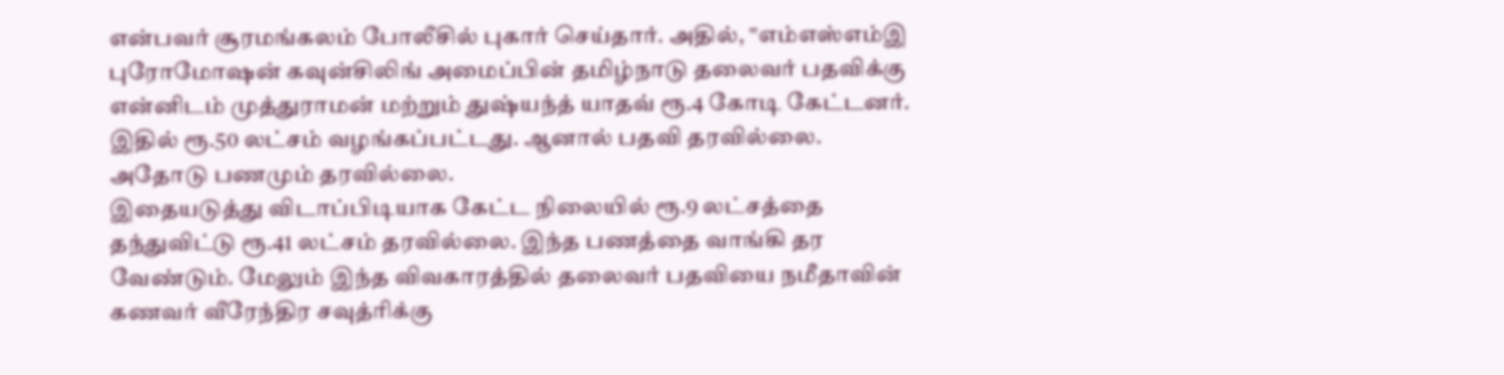என்பவர் சூரமங்கலம் போலீசில் புகார் செய்தார். அதில், ‛‛எம்எஸ்எம்இ புரோமோஷன் கவுன்சிலிங் அமைப்பின் தமிழ்நாடு தலைவர் பதவிக்கு என்னிடம் முத்துராமன் மற்றும் துஷ்யந்த் யாதவ் ரூ.4 கோடி கேட்டனர். இதில் ரூ.50 லட்சம் வழங்கப்பட்டது. ஆனால் பதவி தரவில்லை. அதோடு பணமும் தரவில்லை.
இதையடுத்து விடாப்பிடியாக கேட்ட நிலையில் ரூ.9 லட்சத்தை தந்துவிட்டு ரூ.41 லட்சம் தரவில்லை. இந்த பணத்தை வாங்கி தர வேண்டும். மேலும் இந்த விவகாரத்தில் தலைவர் பதவியை நமீதாவின் கணவர் வீரேந்திர சவுத்ரிக்கு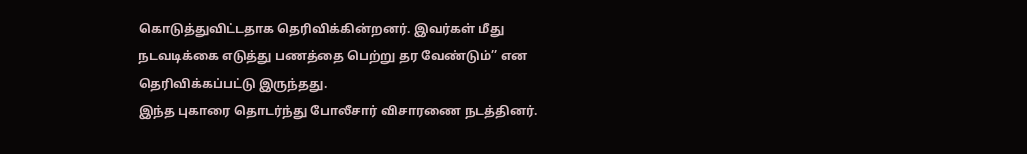கொடுத்துவிட்டதாக தெரிவிக்கின்றனர். இவர்கள் மீது நடவடிக்கை எடுத்து பணத்தை பெற்று தர வேண்டும்’’ என தெரிவிக்கப்பட்டு இருந்தது.
இந்த புகாரை தொடர்ந்து போலீசார் விசாரணை நடத்தினர்.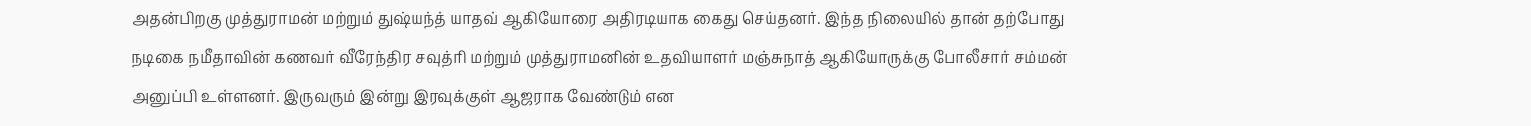அதன்பிறகு முத்துராமன் மற்றும் துஷ்யந்த் யாதவ் ஆகியோரை அதிரடியாக கைது செய்தனர். இந்த நிலையில் தான் தற்போது நடிகை நமீதாவின் கணவர் வீரேந்திர சவுத்ரி மற்றும் முத்துராமனின் உதவியாளர் மஞ்சுநாத் ஆகியோருக்கு போலீசார் சம்மன் அனுப்பி உள்ளனர். இருவரும் இன்று இரவுக்குள் ஆஜராக வேண்டும் என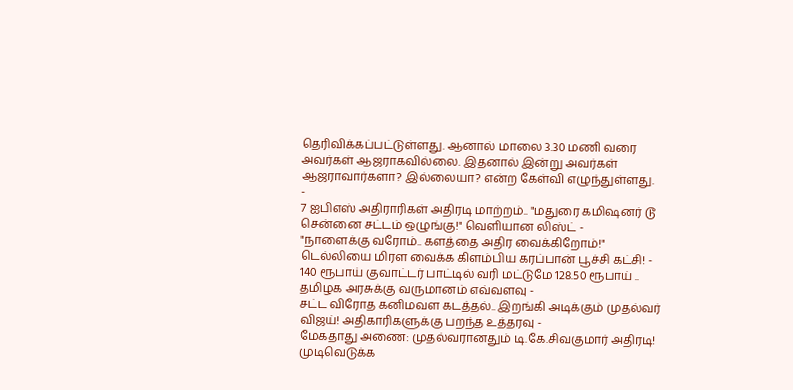தெரிவிக்கப்பட்டுள்ளது. ஆனால் மாலை 3.30 மணி வரை அவர்கள் ஆஜராகவில்லை. இதனால் இன்று அவர்கள் ஆஜராவார்களா? இல்லையா? என்ற கேள்வி எழுந்துள்ளது.
-
7 ஐபிஎஸ் அதிராரிகள் அதிரடி மாற்றம்.. "மதுரை கமிஷனர் டூ சென்னை சட்டம் ஒழுங்கு!" வெளியான லிஸ்ட் -
"நாளைக்கு வரோம்.. களத்தை அதிர வைக்கிறோம்!" டெல்லியை மிரள வைக்க கிளம்பிய கரப்பான் பூச்சி கட்சி! -
140 ரூபாய் குவாட்டர் பாட்டில் வரி மட்டுமே 128.50 ரூபாய் .. தமிழக அரசுக்கு வருமானம் எவ்வளவு -
சட்ட விரோத கனிமவள கடத்தல்.. இறங்கி அடிக்கும் முதல்வர் விஜய்! அதிகாரிகளுக்கு பறந்த உத்தரவு -
மேகதாது அணை: முதல்வரானதும் டி.கே.சிவகுமார் அதிரடி! முடிவெடுக்க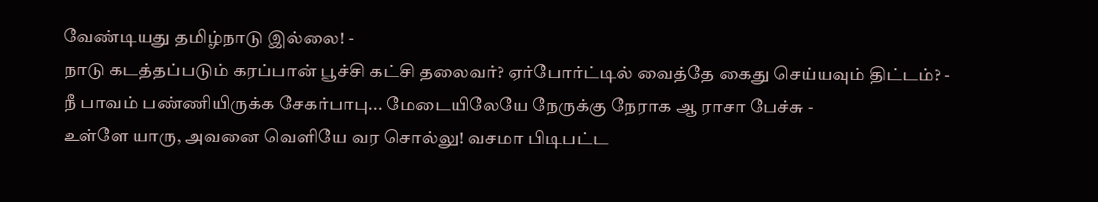வேண்டியது தமிழ்நாடு இல்லை! -
நாடு கடத்தப்படும் கரப்பான் பூச்சி கட்சி தலைவர்? ஏர்போர்ட்டில் வைத்தே கைது செய்யவும் திட்டம்? -
நீ பாவம் பண்ணியிருக்க சேகர்பாபு... மேடையிலேயே நேருக்கு நேராக ஆ ராசா பேச்சு -
உள்ளே யாரு, அவனை வெளியே வர சொல்லு! வசமா பிடிபட்ட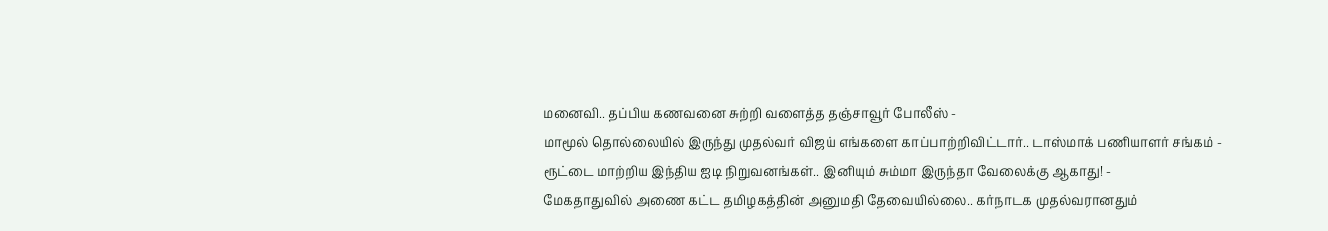மனைவி.. தப்பிய கணவனை சுற்றி வளைத்த தஞ்சாவூர் போலீஸ் -
மாமூல் தொல்லையில் இருந்து முதல்வர் விஜய் எங்களை காப்பாற்றிவிட்டார்.. டாஸ்மாக் பணியாளர் சங்கம் -
ரூட்டை மாற்றிய இந்திய ஐடி நிறுவனங்கள்.. இனியும் சும்மா இருந்தா வேலைக்கு ஆகாது! -
மேகதாதுவில் அணை கட்ட தமிழகத்தின் அனுமதி தேவையில்லை.. கர்நாடக முதல்வரானதும்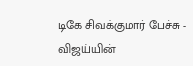டிகே சிவக்குமார் பேச்சு -
விஜய்யின்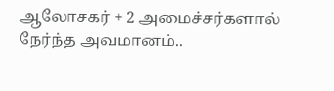ஆலோசகர் + 2 அமைச்சர்களால் நேர்ந்த அவமானம்..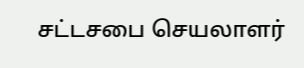சட்டசபை செயலாளர்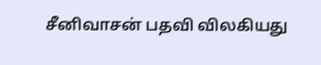சீனிவாசன் பதவி விலகியது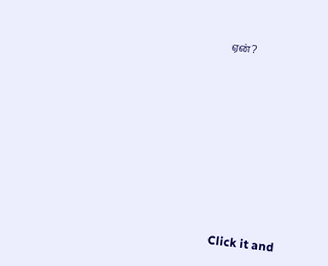ஏன்?












Click it and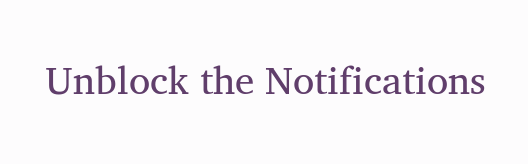Unblock the Notifications